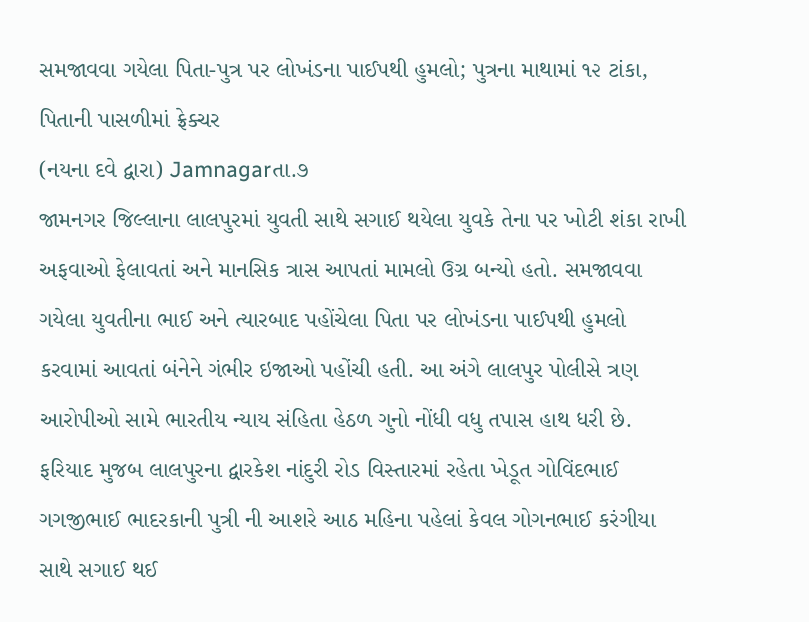સમજાવવા ગયેલા પિતા-પુત્ર પર લોખંડના પાઈપથી હુમલો; પુત્રના માથામાં ૧૨ ટાંકા, પિતાની પાસળીમાં ફ્રેક્ચર
(નયના દવે દ્વારા) Jamnagarતા.૭
જામનગર જિલ્લાના લાલપુરમાં યુવતી સાથે સગાઈ થયેલા યુવકે તેના પર ખોટી શંકા રાખી અફવાઓ ફેલાવતાં અને માનસિક ત્રાસ આપતાં મામલો ઉગ્ર બન્યો હતો. સમજાવવા ગયેલા યુવતીના ભાઈ અને ત્યારબાદ પહોંચેલા પિતા પર લોખંડના પાઈપથી હુમલો કરવામાં આવતાં બંનેને ગંભીર ઇજાઓ પહોંચી હતી. આ અંગે લાલપુર પોલીસે ત્રણ આરોપીઓ સામે ભારતીય ન્યાય સંહિતા હેઠળ ગુનો નોંધી વધુ તપાસ હાથ ધરી છે.
ફરિયાદ મુજબ લાલપુરના દ્વારકેશ નાંદુરી રોડ વિસ્તારમાં રહેતા ખેડૂત ગોવિંદભાઈ ગગજીભાઈ ભાદરકાની પુત્રી ની આશરે આઠ મહિના પહેલાં કેવલ ગોગનભાઈ કરંગીયા સાથે સગાઈ થઈ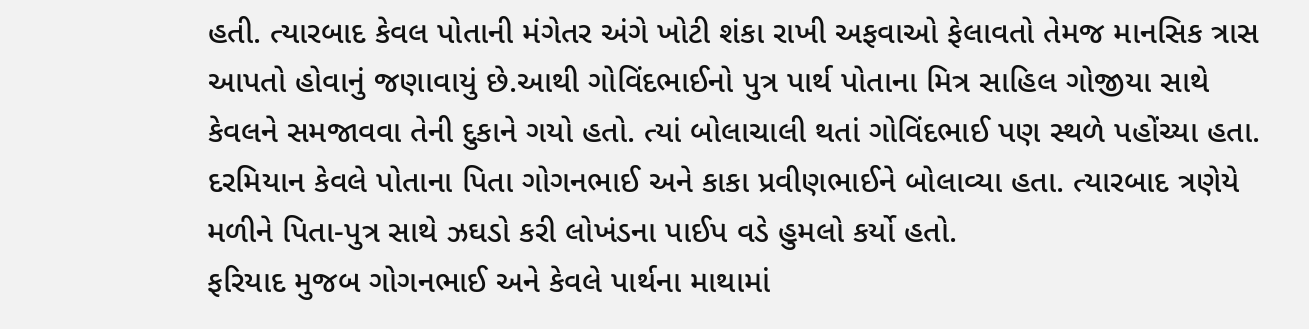હતી. ત્યારબાદ કેવલ પોતાની મંગેતર અંગે ખોટી શંકા રાખી અફવાઓ ફેલાવતો તેમજ માનસિક ત્રાસ આપતો હોવાનું જણાવાયું છે.આથી ગોવિંદભાઈનો પુત્ર પાર્થ પોતાના મિત્ર સાહિલ ગોજીયા સાથે કેવલને સમજાવવા તેની દુકાને ગયો હતો. ત્યાં બોલાચાલી થતાં ગોવિંદભાઈ પણ સ્થળે પહોંચ્યા હતા. દરમિયાન કેવલે પોતાના પિતા ગોગનભાઈ અને કાકા પ્રવીણભાઈને બોલાવ્યા હતા. ત્યારબાદ ત્રણેયે મળીને પિતા-પુત્ર સાથે ઝઘડો કરી લોખંડના પાઈપ વડે હુમલો કર્યો હતો.
ફરિયાદ મુજબ ગોગનભાઈ અને કેવલે પાર્થના માથામાં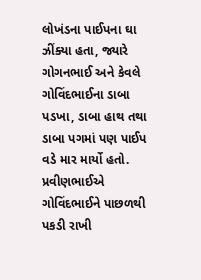લોખંડના પાઈપના ઘા ઝીંક્યા હતા, જ્યારે ગોગનભાઈ અને કેવલે ગોવિંદભાઈના ડાબા પડખા, ડાબા હાથ તથા ડાબા પગમાં પણ પાઈપ વડે માર માર્યો હતો. પ્રવીણભાઈએ ગોવિંદભાઈને પાછળથી પકડી રાખી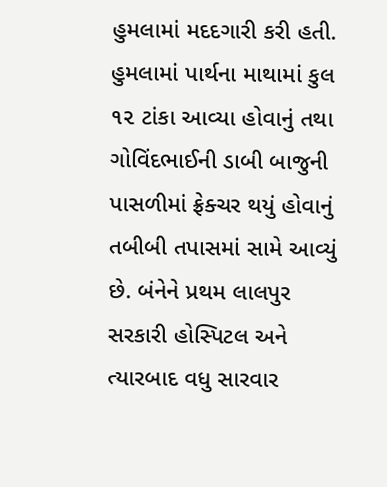હુમલામાં મદદગારી કરી હતી. હુમલામાં પાર્થના માથામાં કુલ ૧૨ ટાંકા આવ્યા હોવાનું તથા ગોવિંદભાઈની ડાબી બાજુની પાસળીમાં ફ્રેક્ચર થયું હોવાનું તબીબી તપાસમાં સામે આવ્યું છે. બંનેને પ્રથમ લાલપુર સરકારી હોસ્પિટલ અને ત્યારબાદ વધુ સારવાર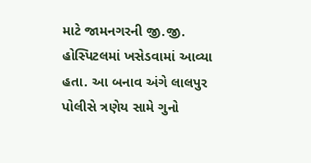માટે જામનગરની જી.જી. હોસ્પિટલમાં ખસેડવામાં આવ્યા હતા. આ બનાવ અંગે લાલપુર પોલીસે ત્રણેય સામે ગુનો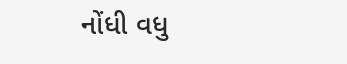નોંધી વધુ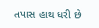તપાસ હાથ ધરી છે